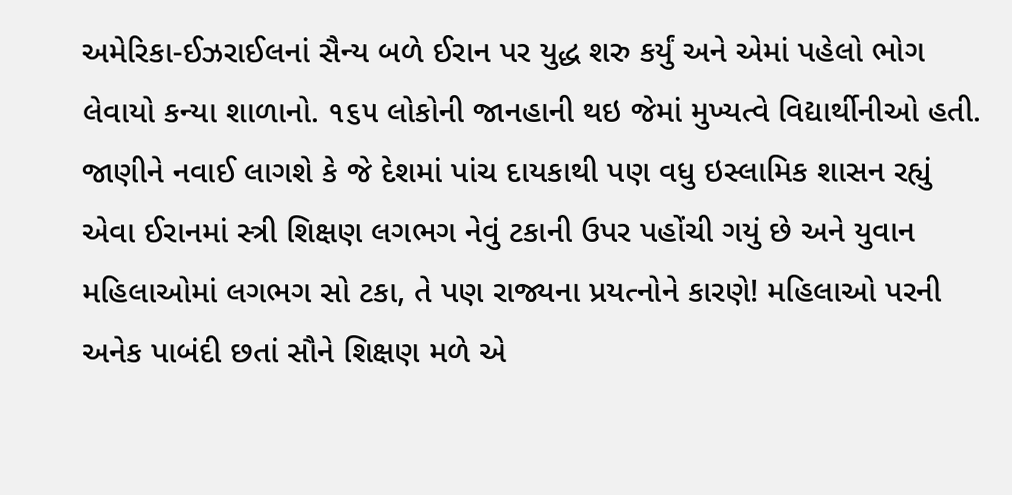અમેરિકા-ઈઝરાઈલનાં સૈન્ય બળે ઈરાન પર યુદ્ધ શરુ કર્યું અને એમાં પહેલો ભોગ લેવાયો કન્યા શાળાનો. ૧૬૫ લોકોની જાનહાની થઇ જેમાં મુખ્યત્વે વિદ્યાર્થીનીઓ હતી. જાણીને નવાઈ લાગશે કે જે દેશમાં પાંચ દાયકાથી પણ વધુ ઇસ્લામિક શાસન રહ્યું એવા ઈરાનમાં સ્ત્રી શિક્ષણ લગભગ નેવું ટકાની ઉપર પહોંચી ગયું છે અને યુવાન મહિલાઓમાં લગભગ સો ટકા, તે પણ રાજ્યના પ્રયત્નોને કારણે! મહિલાઓ પરની અનેક પાબંદી છતાં સૌને શિક્ષણ મળે એ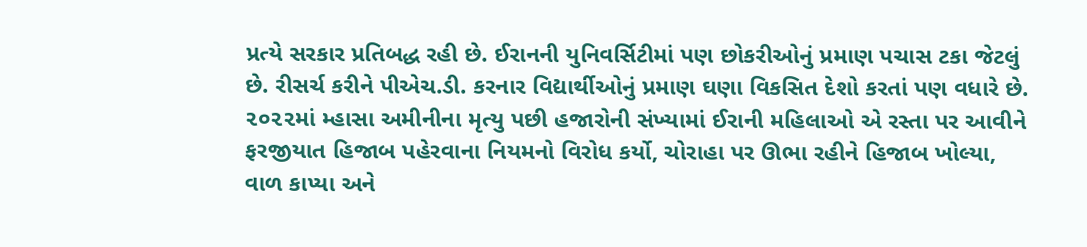પ્રત્યે સરકાર પ્રતિબદ્ધ રહી છે. ઈરાનની યુનિવર્સિટીમાં પણ છોકરીઓનું પ્રમાણ પચાસ ટકા જેટલું છે. રીસર્ચ કરીને પીએચ.ડી. કરનાર વિદ્યાર્થીઓનું પ્રમાણ ઘણા વિકસિત દેશો કરતાં પણ વધારે છે.
૨૦૨૨માં મ્હાસા અમીનીના મૃત્યુ પછી હજારોની સંખ્યામાં ઈરાની મહિલાઓ એ રસ્તા પર આવીને ફરજીયાત હિજાબ પહેરવાના નિયમનો વિરોધ કર્યો, ચોરાહા પર ઊભા રહીને હિજાબ ખોલ્યા, વાળ કાપ્યા અને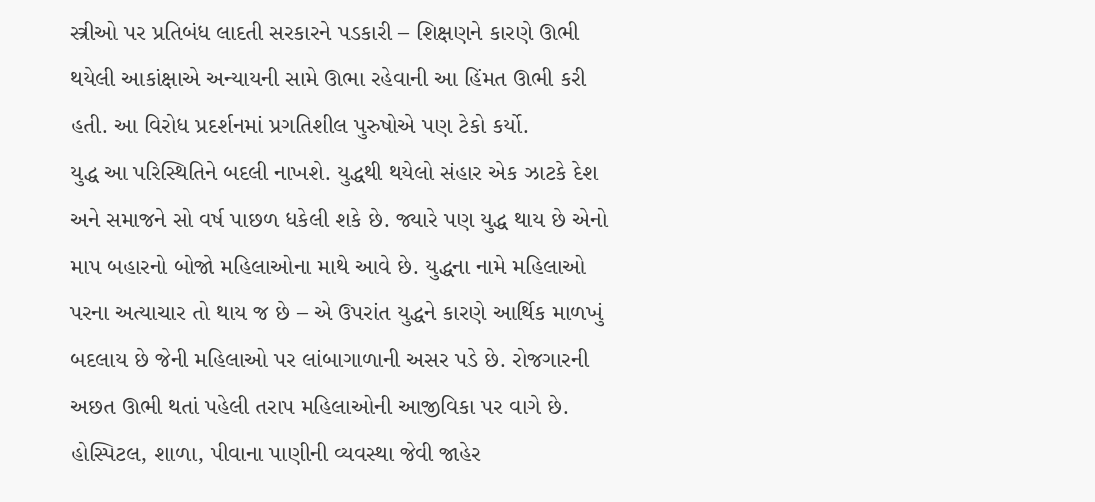સ્ત્રીઓ પર પ્રતિબંધ લાદતી સરકારને પડકારી – શિક્ષણને કારણે ઊભી થયેલી આકાંક્ષાએ અન્યાયની સામે ઊભા રહેવાની આ હિંમત ઊભી કરી હતી. આ વિરોધ પ્રદર્શનમાં પ્રગતિશીલ પુરુષોએ પણ ટેકો કર્યો.
યુદ્ધ આ પરિસ્થિતિને બદલી નાખશે. યુદ્ધથી થયેલો સંહાર એક ઝાટકે દેશ અને સમાજને સો વર્ષ પાછળ ધકેલી શકે છે. જ્યારે પણ યુદ્ધ થાય છે એનો માપ બહારનો બોજો મહિલાઓના માથે આવે છે. યુદ્ધના નામે મહિલાઓ પરના અત્યાચાર તો થાય જ છે – એ ઉપરાંત યુદ્ધને કારણે આર્થિક માળખું બદલાય છે જેની મહિલાઓ પર લાંબાગાળાની અસર પડે છે. રોજગારની અછત ઊભી થતાં પહેલી તરાપ મહિલાઓની આજીવિકા પર વાગે છે. હોસ્પિટલ, શાળા, પીવાના પાણીની વ્યવસ્થા જેવી જાહેર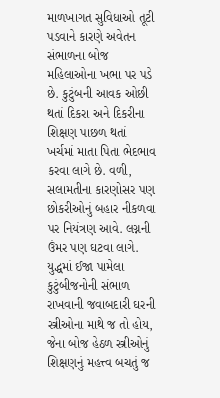માળખાગત સુવિધાઓ તૂટી પડવાને કારણે અવેતન સંભાળના બોજ મહિલાઓના ખભા પર પડે છે. કુટુંબની આવક ઓછી થતાં દિકરા અને દિકરીના શિક્ષણ પાછળ થતાં ખર્ચમાં માતા પિતા ભેદભાવ કરવા લાગે છે. વળી, સલામતીના કારણોસર પણ છોકરીઓનું બહાર નીકળવા પર નિયંત્રણ આવે. લગ્નની ઉંમર પણ ઘટવા લાગે.
યુદ્ધમાં ઈજા પામેલા કુટુંબીજનોની સંભાળ રાખવાની જવાબદારી ઘરની સ્ત્રીઓના માથે જ તો હોય, જેના બોજ હેઠળ સ્ત્રીઓનું શિક્ષણનું મહત્ત્વ બચતું જ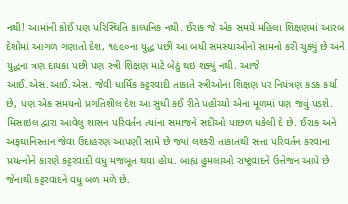નથી! આમાંની કોઈ પણ પરિસ્થિતિ કાલ્પનિક નથી. ઈરાક જે એક સમયે મહિલા શિક્ષણમાં આરબ દેશોમાં આગળ ગણાતો દેશ, ૧૯૯૦ના યુદ્ધ પછી આ બધી સમસ્યાઓનો સામનો કરી ચુક્યું છે અને યુદ્ધના ત્રણ દાયકા પછી પણ સ્ત્રી શિક્ષણ માટે બેઠું થઇ શક્યું નથી. આજે આઈ.એસ.આઈ.એસ. જેવી ધાર્મિક કટ્ટરવાદી તાકાતે સ્ત્રીઓના શિક્ષણ પર નિયંત્રણ કડક કર્યા છે, પણ એક સમયનો પ્રગતિશીલ દેશ આ સુધી કઈ રીતે પહોંચ્યો એના મૂળમાં પણ જવું પડશે.
મિસાઇલ દ્વારા આવેલુ શાસન પરિવર્તન ત્યાંના સમાજને સદીઓ પાછળ ધકેલી દે છે. ઈરાક અને અફઘાનિસ્તાન જેવા ઉદાહરણ આપણી સામે છે જ્યાં લશ્કરી તાકાતથી સત્તા પરિવર્તન કરવાના પ્રયત્નોને કારણે કટ્ટરવાદી વધુ મજબૂત થયા હોય. બાહ્ય હુમલાઓ રાષ્ટ્રવાદને ઉત્તેજન આપે છે જેનાથી કટ્ટરવાદને વધુ બળ મળે છે.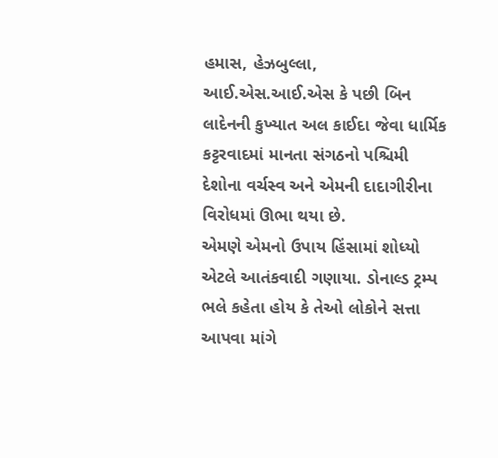હમાસ, હેઝબુલ્લા, આઈ.એસ.આઈ.એસ કે પછી બિન લાદેનની કુખ્યાત અલ કાઈદા જેવા ધાર્મિક કટ્ટરવાદમાં માનતા સંગઠનો પશ્ચિમી દેશોના વર્ચસ્વ અને એમની દાદાગીરીના વિરોધમાં ઊભા થયા છે.
એમણે એમનો ઉપાય હિંસામાં શોધ્યો એટલે આતંકવાદી ગણાયા. ડોનાલ્ડ ટ્રમ્પ ભલે કહેતા હોય કે તેઓ લોકોને સત્તા આપવા માંગે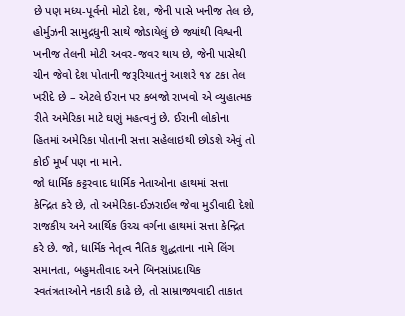છે પણ મધ્ય-પૂર્વનો મોટો દેશ, જેની પાસે ખનીજ તેલ છે, હોર્મુઝની સામુદ્રધુની સાથે જોડાયેલું છે જ્યાંથી વિશ્વની ખનીજ તેલની મોટી અવર-જવર થાય છે, જેની પાસેથી ચીન જેવો દેશ પોતાની જરૂરિયાતનું આશરે ૧૪ ટકા તેલ ખરીદે છે – એટલે ઈરાન પર કબજો રાખવો એ વ્યુહાત્મક રીતે અમેરિકા માટે ઘણું મહત્વનું છે. ઈરાની લોકોના હિતમાં અમેરિકા પોતાની સત્તા સહેલાઇથી છોડશે એવું તો કોઈ મૂર્ખ પણ ના માને.
જો ધાર્મિક કટ્ટરવાદ ધાર્મિક નેતાઓના હાથમાં સત્તા કેન્દ્રિત કરે છે, તો અમેરિકા-ઈઝરાઈલ જેવા મુડીવાદી દેશો રાજકીય અને આર્થિક ઉચ્ચ વર્ગના હાથમાં સત્તા કેન્દ્રિત કરે છે. જો, ધાર્મિક નેતૃત્વ નૈતિક શુદ્ધતાના નામે લિંગ સમાનતા, બહુમતીવાદ અને બિનસાંપ્રદાયિક સ્વતંત્રતાઓને નકારી કાઢે છે, તો સામ્રાજ્યવાદી તાકાત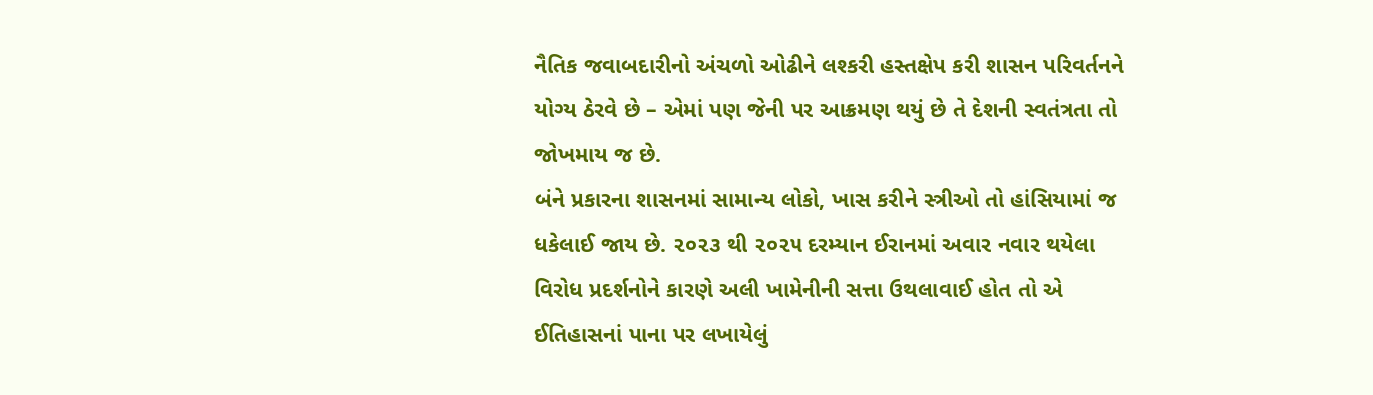નૈતિક જવાબદારીનો અંચળો ઓઢીને લશ્કરી હસ્તક્ષેપ કરી શાસન પરિવર્તનને યોગ્ય ઠેરવે છે – એમાં પણ જેની પર આક્રમણ થયું છે તે દેશની સ્વતંત્રતા તો જોખમાય જ છે.
બંને પ્રકારના શાસનમાં સામાન્ય લોકો, ખાસ કરીને સ્ત્રીઓ તો હાંસિયામાં જ ધકેલાઈ જાય છે. ૨૦૨૩ થી ૨૦૨૫ દરમ્યાન ઈરાનમાં અવાર નવાર થયેલા વિરોધ પ્રદર્શનોને કારણે અલી ખામેનીની સત્તા ઉથલાવાઈ હોત તો એ ઈતિહાસનાં પાના પર લખાયેલું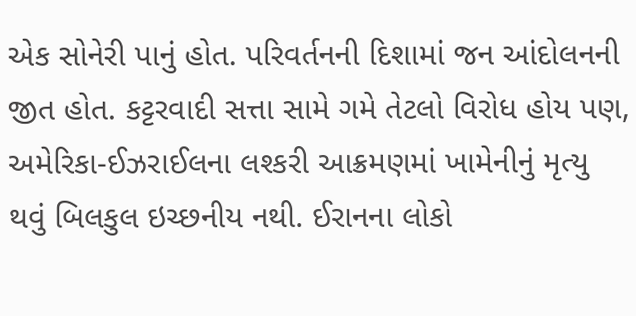એક સોનેરી પાનું હોત. પરિવર્તનની દિશામાં જન આંદોલનની જીત હોત. કટ્ટરવાદી સત્તા સામે ગમે તેટલો વિરોધ હોય પણ, અમેરિકા-ઈઝરાઈલના લશ્કરી આક્રમણમાં ખામેનીનું મૃત્યુ થવું બિલકુલ ઇચ્છનીય નથી. ઈરાનના લોકો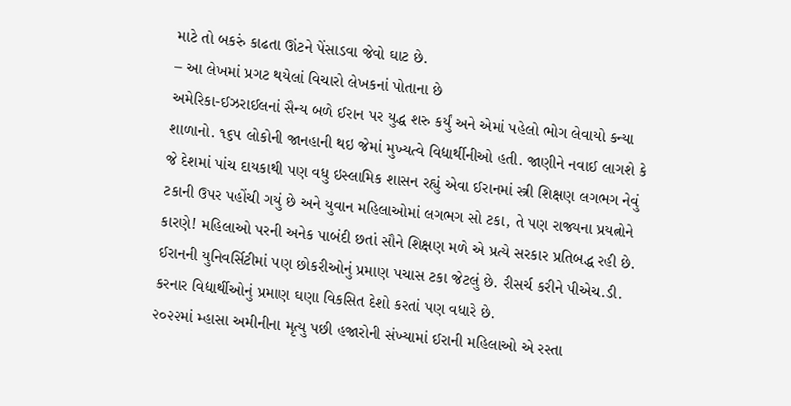માટે તો બકરું કાઢતા ઊંટને પેંસાડવા જેવો ઘાટ છે.
– આ લેખમાં પ્રગટ થયેલાં વિચારો લેખકનાં પોતાના છે
અમેરિકા-ઈઝરાઈલનાં સૈન્ય બળે ઈરાન પર યુદ્ધ શરુ કર્યું અને એમાં પહેલો ભોગ લેવાયો કન્યા શાળાનો. ૧૬૫ લોકોની જાનહાની થઇ જેમાં મુખ્યત્વે વિદ્યાર્થીનીઓ હતી. જાણીને નવાઈ લાગશે કે જે દેશમાં પાંચ દાયકાથી પણ વધુ ઇસ્લામિક શાસન રહ્યું એવા ઈરાનમાં સ્ત્રી શિક્ષણ લગભગ નેવું ટકાની ઉપર પહોંચી ગયું છે અને યુવાન મહિલાઓમાં લગભગ સો ટકા, તે પણ રાજ્યના પ્રયત્નોને કારણે! મહિલાઓ પરની અનેક પાબંદી છતાં સૌને શિક્ષણ મળે એ પ્રત્યે સરકાર પ્રતિબદ્ધ રહી છે. ઈરાનની યુનિવર્સિટીમાં પણ છોકરીઓનું પ્રમાણ પચાસ ટકા જેટલું છે. રીસર્ચ કરીને પીએચ.ડી. કરનાર વિદ્યાર્થીઓનું પ્રમાણ ઘણા વિકસિત દેશો કરતાં પણ વધારે છે.
૨૦૨૨માં મ્હાસા અમીનીના મૃત્યુ પછી હજારોની સંખ્યામાં ઈરાની મહિલાઓ એ રસ્તા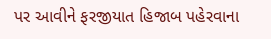પર આવીને ફરજીયાત હિજાબ પહેરવાના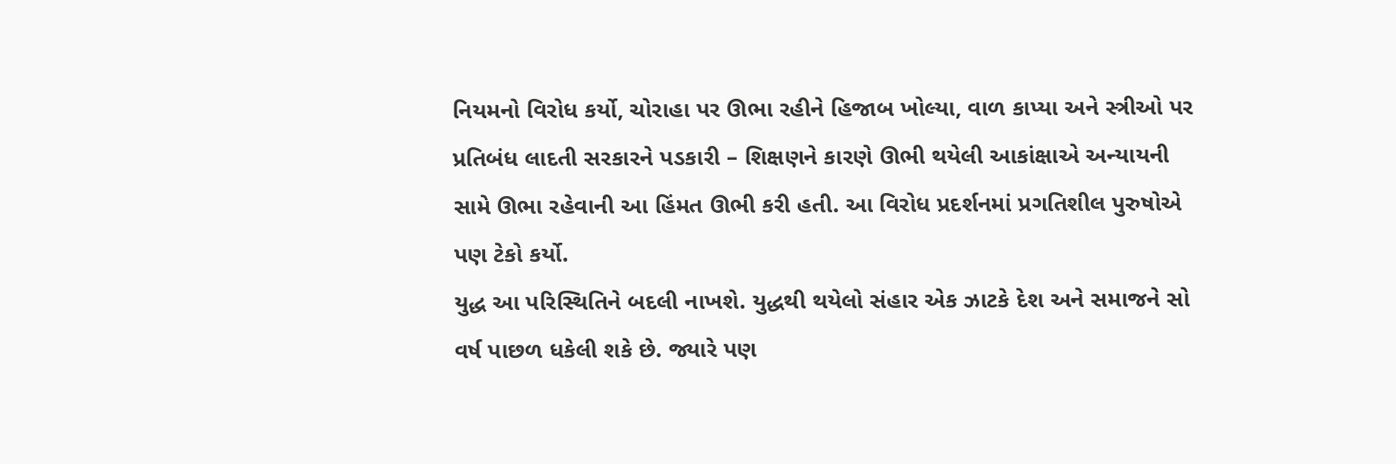નિયમનો વિરોધ કર્યો, ચોરાહા પર ઊભા રહીને હિજાબ ખોલ્યા, વાળ કાપ્યા અને સ્ત્રીઓ પર પ્રતિબંધ લાદતી સરકારને પડકારી – શિક્ષણને કારણે ઊભી થયેલી આકાંક્ષાએ અન્યાયની સામે ઊભા રહેવાની આ હિંમત ઊભી કરી હતી. આ વિરોધ પ્રદર્શનમાં પ્રગતિશીલ પુરુષોએ પણ ટેકો કર્યો.
યુદ્ધ આ પરિસ્થિતિને બદલી નાખશે. યુદ્ધથી થયેલો સંહાર એક ઝાટકે દેશ અને સમાજને સો વર્ષ પાછળ ધકેલી શકે છે. જ્યારે પણ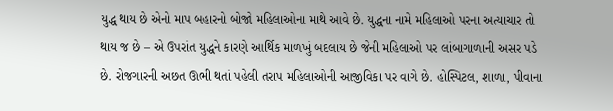યુદ્ધ થાય છે એનો માપ બહારનો બોજો મહિલાઓના માથે આવે છે. યુદ્ધના નામે મહિલાઓ પરના અત્યાચાર તો થાય જ છે – એ ઉપરાંત યુદ્ધને કારણે આર્થિક માળખું બદલાય છે જેની મહિલાઓ પર લાંબાગાળાની અસર પડે છે. રોજગારની અછત ઊભી થતાં પહેલી તરાપ મહિલાઓની આજીવિકા પર વાગે છે. હોસ્પિટલ, શાળા, પીવાના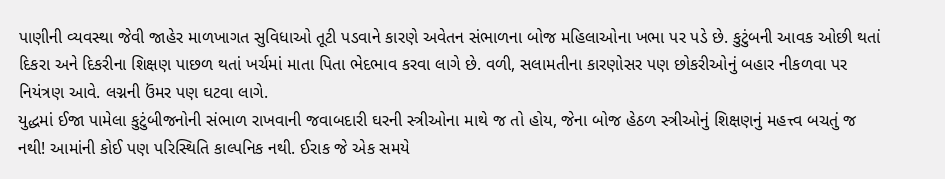પાણીની વ્યવસ્થા જેવી જાહેર માળખાગત સુવિધાઓ તૂટી પડવાને કારણે અવેતન સંભાળના બોજ મહિલાઓના ખભા પર પડે છે. કુટુંબની આવક ઓછી થતાં દિકરા અને દિકરીના શિક્ષણ પાછળ થતાં ખર્ચમાં માતા પિતા ભેદભાવ કરવા લાગે છે. વળી, સલામતીના કારણોસર પણ છોકરીઓનું બહાર નીકળવા પર નિયંત્રણ આવે. લગ્નની ઉંમર પણ ઘટવા લાગે.
યુદ્ધમાં ઈજા પામેલા કુટુંબીજનોની સંભાળ રાખવાની જવાબદારી ઘરની સ્ત્રીઓના માથે જ તો હોય, જેના બોજ હેઠળ સ્ત્રીઓનું શિક્ષણનું મહત્ત્વ બચતું જ નથી! આમાંની કોઈ પણ પરિસ્થિતિ કાલ્પનિક નથી. ઈરાક જે એક સમયે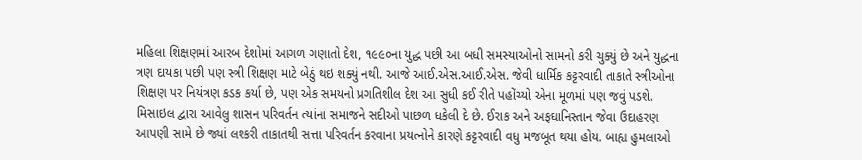મહિલા શિક્ષણમાં આરબ દેશોમાં આગળ ગણાતો દેશ, ૧૯૯૦ના યુદ્ધ પછી આ બધી સમસ્યાઓનો સામનો કરી ચુક્યું છે અને યુદ્ધના ત્રણ દાયકા પછી પણ સ્ત્રી શિક્ષણ માટે બેઠું થઇ શક્યું નથી. આજે આઈ.એસ.આઈ.એસ. જેવી ધાર્મિક કટ્ટરવાદી તાકાતે સ્ત્રીઓના શિક્ષણ પર નિયંત્રણ કડક કર્યા છે, પણ એક સમયનો પ્રગતિશીલ દેશ આ સુધી કઈ રીતે પહોંચ્યો એના મૂળમાં પણ જવું પડશે.
મિસાઇલ દ્વારા આવેલુ શાસન પરિવર્તન ત્યાંના સમાજને સદીઓ પાછળ ધકેલી દે છે. ઈરાક અને અફઘાનિસ્તાન જેવા ઉદાહરણ આપણી સામે છે જ્યાં લશ્કરી તાકાતથી સત્તા પરિવર્તન કરવાના પ્રયત્નોને કારણે કટ્ટરવાદી વધુ મજબૂત થયા હોય. બાહ્ય હુમલાઓ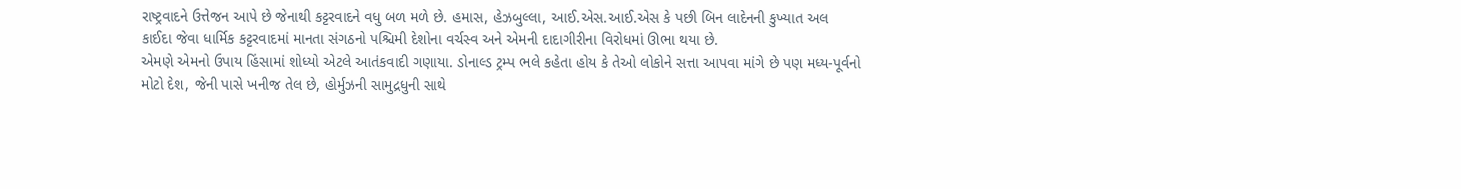રાષ્ટ્રવાદને ઉત્તેજન આપે છે જેનાથી કટ્ટરવાદને વધુ બળ મળે છે. હમાસ, હેઝબુલ્લા, આઈ.એસ.આઈ.એસ કે પછી બિન લાદેનની કુખ્યાત અલ કાઈદા જેવા ધાર્મિક કટ્ટરવાદમાં માનતા સંગઠનો પશ્ચિમી દેશોના વર્ચસ્વ અને એમની દાદાગીરીના વિરોધમાં ઊભા થયા છે.
એમણે એમનો ઉપાય હિંસામાં શોધ્યો એટલે આતંકવાદી ગણાયા. ડોનાલ્ડ ટ્રમ્પ ભલે કહેતા હોય કે તેઓ લોકોને સત્તા આપવા માંગે છે પણ મધ્ય-પૂર્વનો મોટો દેશ, જેની પાસે ખનીજ તેલ છે, હોર્મુઝની સામુદ્રધુની સાથે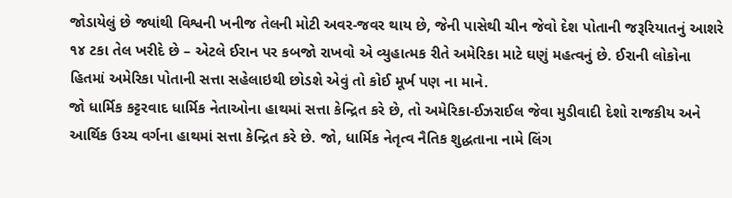જોડાયેલું છે જ્યાંથી વિશ્વની ખનીજ તેલની મોટી અવર-જવર થાય છે, જેની પાસેથી ચીન જેવો દેશ પોતાની જરૂરિયાતનું આશરે ૧૪ ટકા તેલ ખરીદે છે – એટલે ઈરાન પર કબજો રાખવો એ વ્યુહાત્મક રીતે અમેરિકા માટે ઘણું મહત્વનું છે. ઈરાની લોકોના હિતમાં અમેરિકા પોતાની સત્તા સહેલાઇથી છોડશે એવું તો કોઈ મૂર્ખ પણ ના માને.
જો ધાર્મિક કટ્ટરવાદ ધાર્મિક નેતાઓના હાથમાં સત્તા કેન્દ્રિત કરે છે, તો અમેરિકા-ઈઝરાઈલ જેવા મુડીવાદી દેશો રાજકીય અને આર્થિક ઉચ્ચ વર્ગના હાથમાં સત્તા કેન્દ્રિત કરે છે. જો, ધાર્મિક નેતૃત્વ નૈતિક શુદ્ધતાના નામે લિંગ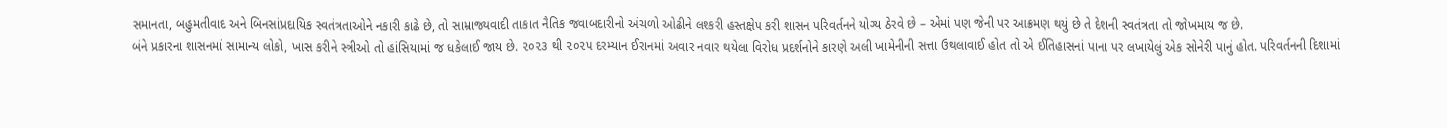સમાનતા, બહુમતીવાદ અને બિનસાંપ્રદાયિક સ્વતંત્રતાઓને નકારી કાઢે છે, તો સામ્રાજ્યવાદી તાકાત નૈતિક જવાબદારીનો અંચળો ઓઢીને લશ્કરી હસ્તક્ષેપ કરી શાસન પરિવર્તનને યોગ્ય ઠેરવે છે – એમાં પણ જેની પર આક્રમણ થયું છે તે દેશની સ્વતંત્રતા તો જોખમાય જ છે.
બંને પ્રકારના શાસનમાં સામાન્ય લોકો, ખાસ કરીને સ્ત્રીઓ તો હાંસિયામાં જ ધકેલાઈ જાય છે. ૨૦૨૩ થી ૨૦૨૫ દરમ્યાન ઈરાનમાં અવાર નવાર થયેલા વિરોધ પ્રદર્શનોને કારણે અલી ખામેનીની સત્તા ઉથલાવાઈ હોત તો એ ઈતિહાસનાં પાના પર લખાયેલું એક સોનેરી પાનું હોત. પરિવર્તનની દિશામાં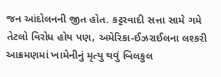જન આંદોલનની જીત હોત. કટ્ટરવાદી સત્તા સામે ગમે તેટલો વિરોધ હોય પણ, અમેરિકા-ઈઝરાઈલના લશ્કરી આક્રમણમાં ખામેનીનું મૃત્યુ થવું બિલકુલ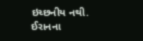ઇચ્છનીય નથી. ઈરાનના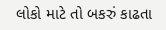લોકો માટે તો બકરું કાઢતા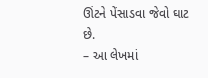ઊંટને પેંસાડવા જેવો ઘાટ છે.
– આ લેખમાં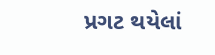પ્રગટ થયેલાં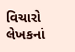વિચારો લેખકનાં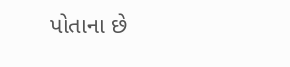પોતાના છે